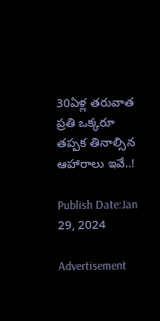30ఏళ్ల తరువాత ప్రతి ఒక్కరూ తప్పక తినాల్సిన ఆహారాలు ఇవే..!

Publish Date:Jan 29, 2024

Advertisement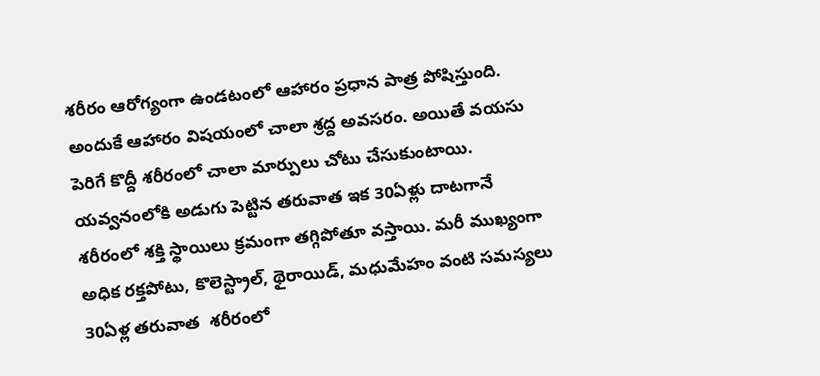శరీరం ఆరోగ్యంగా ఉండటంలో ఆహారం ప్రధాన పాత్ర పోషిస్తుంది. అందుకే ఆహారం విషయంలో చాలా శ్రద్ద అవసరం. అయితే వయసు పెరిగే కొద్దీ శరీరంలో చాలా మార్పులు చోటు చేసుకుంటాయి.  యవ్వనంలోకి అడుగు పెట్టిన తరువాత ఇక 30ఏళ్లు దాటగానే శరీరంలో శక్తి స్థాయిలు క్రమంగా తగ్గిపోతూ వస్తాయి. మరీ ముఖ్యంగా అధిక రక్తపోటు, కొలెస్ట్రాల్, థైరాయిడ్, మధుమేహం వంటి సమస్యలు 30ఏళ్ల తరువాత  శరీరంలో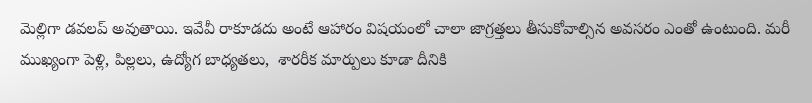మెల్లిగా డవలప్ అవుతాయి. ఇవేవీ రాకూడదు అంటే ఆహారం విషయంలో చాలా జాగ్రత్తలు తీసుకోవాల్సిన అవసరం ఎంతో ఉంటుంది. మరీ ముఖ్యంగా పెళ్లి, పిల్లలు, ఉద్యోగ బాధ్యతలు,  శారరీక మార్పులు కూడా దీనికి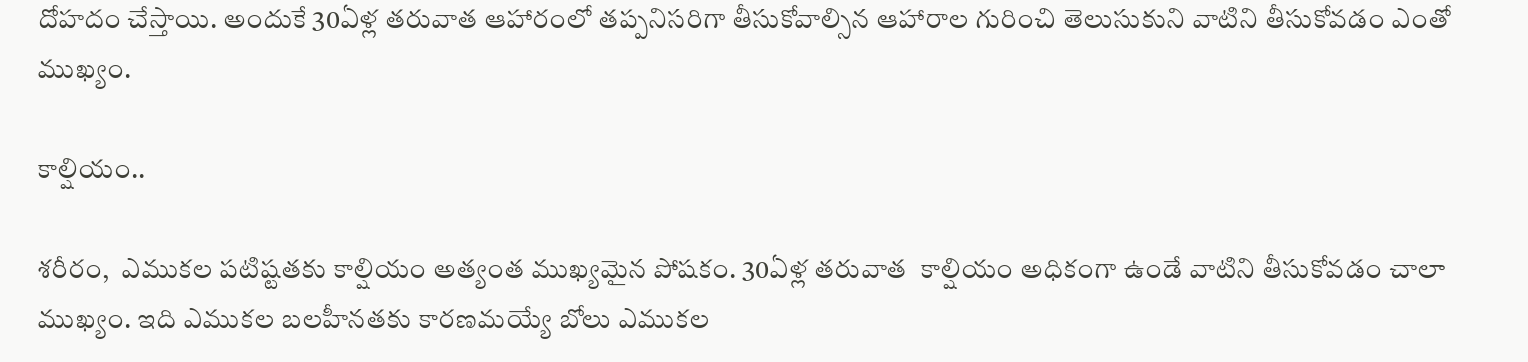దోహదం చేస్తాయి. అందుకే 30ఏళ్ల తరువాత ఆహారంలో తప్పనిసరిగా తీసుకోవాల్సిన ఆహారాల గురించి తెలుసుకుని వాటిని తీసుకోవడం ఎంతో ముఖ్యం.

కాల్షియం..

శరీరం,  ఎముకల పటిష్టతకు కాల్షియం అత్యంత ముఖ్యమైన పోషకం. 30ఏళ్ల తరువాత  కాల్షియం అధికంగా ఉండే వాటిని తీసుకోవడం చాలా ముఖ్యం. ఇది ఎముకల బలహీనతకు కారణమయ్యే బోలు ఎముకల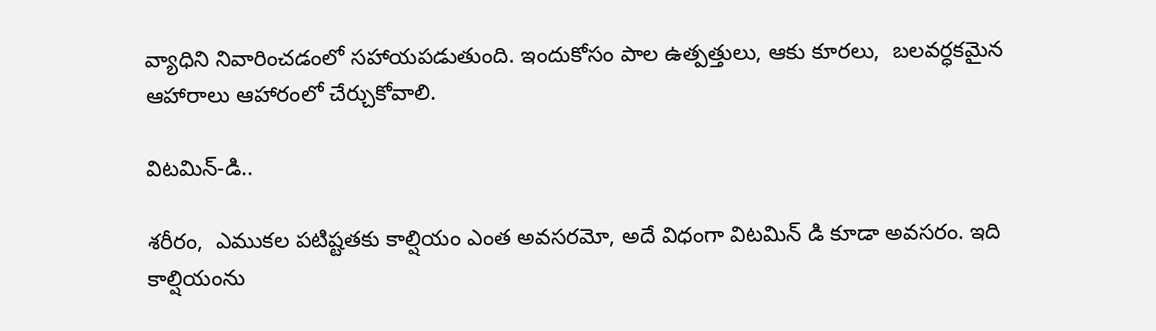వ్యాధిని నివారించడంలో సహాయపడుతుంది. ఇందుకోసం పాల ఉత్పత్తులు, ఆకు కూరలు,  బలవర్ధకమైన ఆహారాలు ఆహారంలో చేర్చుకోవాలి.

విటమిన్-డి..

శరీరం,  ఎముకల పటిష్టతకు కాల్షియం ఎంత అవసరమో, అదే విధంగా విటమిన్ డి కూడా అవసరం. ఇది  కాల్షియంను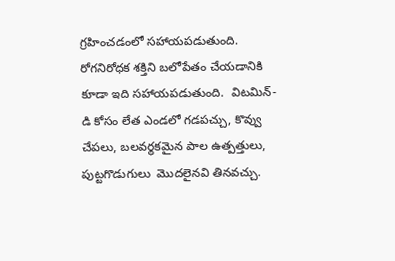గ్రహించడంలో సహాయపడుతుంది. రోగనిరోధక శక్తిని బలోపేతం చేయడానికి కూడా ఇది సహాయపడుతుంది.  విటమిన్-డి కోసం లేత ఎండలో గడపచ్చు, కొవ్వు చేపలు, బలవర్థకమైన పాల ఉత్పత్తులు, పుట్టగొడుగులు  మొదలైనవి తినవచ్చు.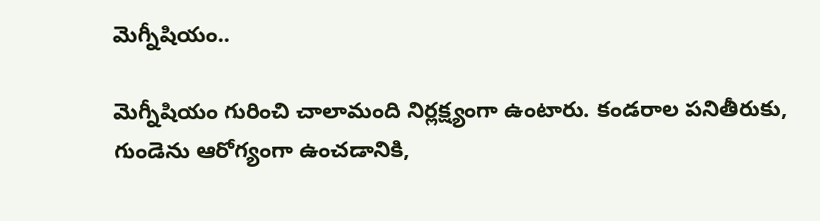మెగ్నీషియం..

మెగ్నీషియం గురించి చాలామంది నిర్లక్ష్యంగా ఉంటారు. కండరాల పనితీరుకు, గుండెను ఆరోగ్యంగా ఉంచడానికి,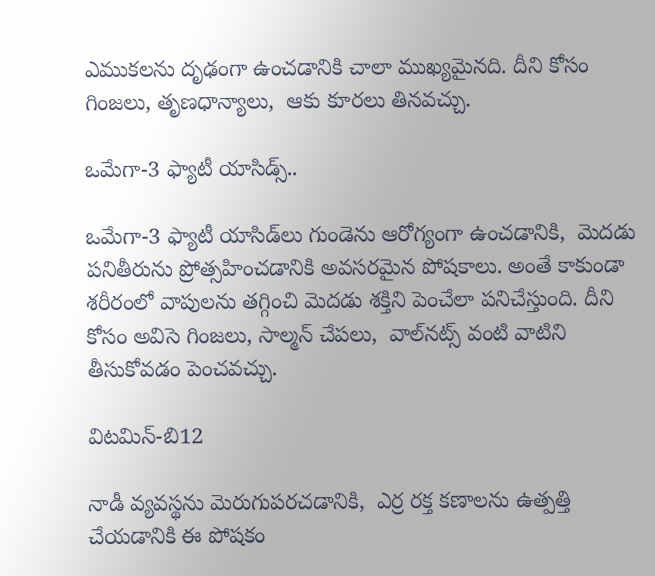ఎముకలను దృఢంగా ఉంచడానికి చాలా ముఖ్యమైనది. దీని కోసం  గింజలు, తృణధాన్యాలు,  ఆకు కూరలు తినవచ్చు.

ఒమేగా-3 ఫ్యాటీ యాసిడ్స్..

ఒమేగా-3 ఫ్యాటీ యాసిడ్‌లు గుండెను ఆరోగ్యంగా ఉంచడానికి,  మెదడు పనితీరును ప్రోత్సహించడానికి అవసరమైన పోషకాలు. అంతే కాకుండా శరీరంలో వాపులను తగ్గించి మెదడు శక్తిని పెంచేలా పనిచేస్తుంది. దీని కోసం అవిసె గింజలు, సాల్మన్ చేపలు,  వాల్‌నట్స్ వంటి వాటిని తీసుకోవడం పెంచవచ్చు.

విటమిన్-బి12

నాడీ వ్యవస్థను మెరుగుపరచడానికి,  ఎర్ర రక్త కణాలను ఉత్పత్తి చేయడానికి ఈ పోషకం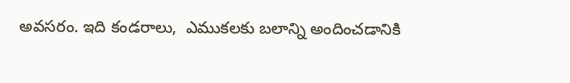అవసరం. ఇది కండరాలు,  ఎముకలకు బలాన్ని అందించడానికి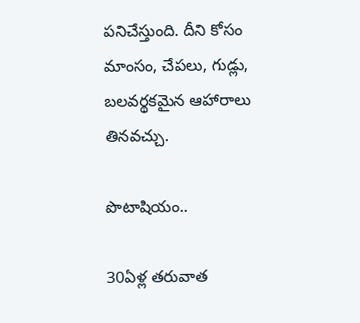పనిచేస్తుంది. దీని కోసం  మాంసం, చేపలు, గుడ్లు,  బలవర్థకమైన ఆహారాలు తినవచ్చు.

పొటాషియం..

30ఏళ్ల తరువాత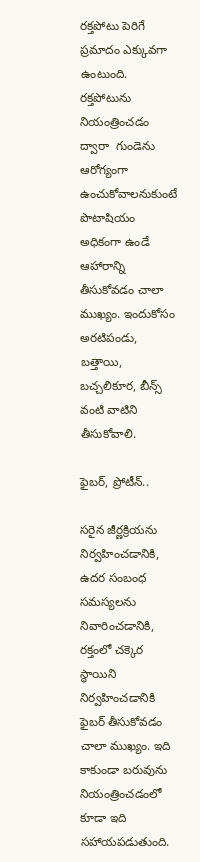రక్తపోటు పెరిగే ప్రమాదం ఎక్కువగా ఉంటుంది.  రక్తపోటును నియంత్రించడం ద్వారా  గుండెను ఆరోగ్యంగా ఉంచుకోవాలనుకుంటే పొటాషియం అధికంగా ఉండే ఆహారాన్ని తీసుకోవడం చాలా ముఖ్యం. ఇందుకోసం అరటిపండు, బత్తాయి, బచ్చలికూర, బీన్స్ వంటి వాటిని తీసుకోవాలి.

ఫైబర్, ప్రోటీన్..

సరైన జీర్ణక్రియను నిర్వహించడానికి,  ఉదర సంబంధ సమస్యలను నివారించడానికి,  రక్తంలో చక్కెర స్థాయిని నిర్వహించడానికి ఫైబర్ తీసుకోవడం చాలా ముఖ్యం. ఇది కాకుండా బరువును నియంత్రించడంలో కూడా ఇది సహాయపడుతుంది.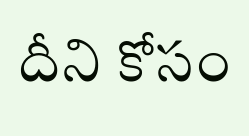దీని కోసం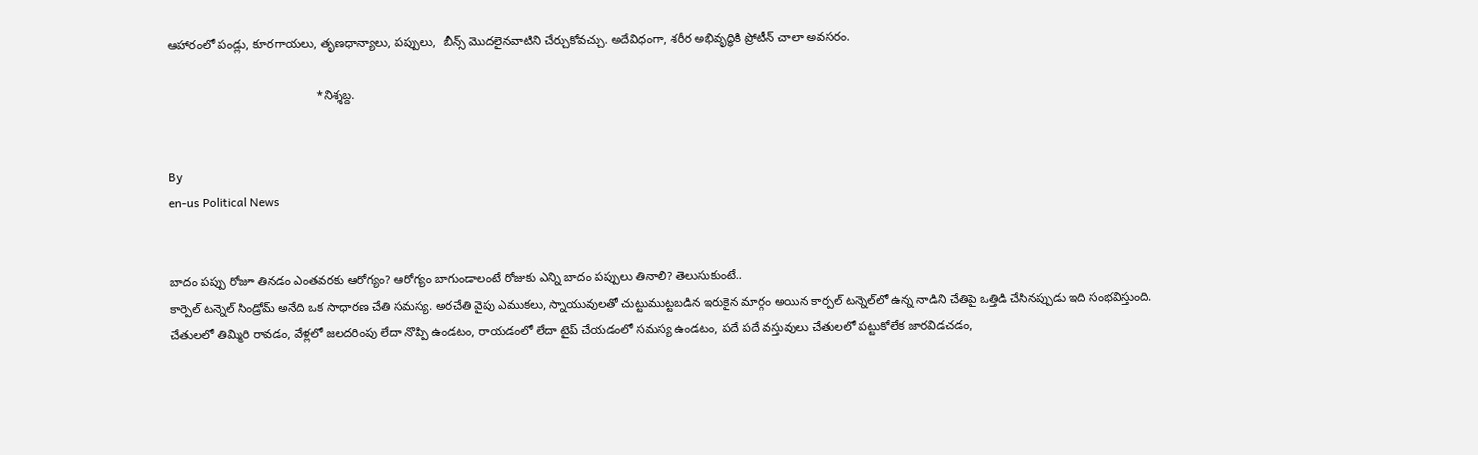ఆహారంలో పండ్లు, కూరగాయలు, తృణధాన్యాలు, పప్పులు,  బీన్స్ మొదలైనవాటిని చేర్చుకోవచ్చు. అదేవిధంగా, శరీర అభివృద్ధికి ప్రోటీన్ చాలా అవసరం.

                                            *నిశ్శబ్ద.


By
en-us Political News


బాదం పప్పు రోజూ తినడం ఎంతవరకు ఆరోగ్యం? ఆరోగ్యం బాగుండాలంటే రోజుకు ఎన్ని బాదం పప్పులు తినాలి? తెలుసుకుంటే..
కార్పెల్ టన్నెల్ సిండ్రోమ్ అనేది ఒక సాధారణ చేతి సమస్య. అరచేతి వైపు ఎముకలు, స్నాయువులతో చుట్టుముట్టబడిన ఇరుకైన మార్గం అయిన కార్పల్ టన్నెల్‌లో ఉన్న నాడిని చేతిపై ఒత్తిడి చేసినప్పుడు ఇది సంభవిస్తుంది. చేతులలో తిమ్మిరి రావడం, వేళ్లలో జలదరింపు లేదా నొప్పి ఉండటం, రాయడంలో లేదా టైప్ చేయడంలో సమస్య ఉండటం, పదే పదే వస్తువులు చేతులలో పట్టుకోలేక జారవిడచడం,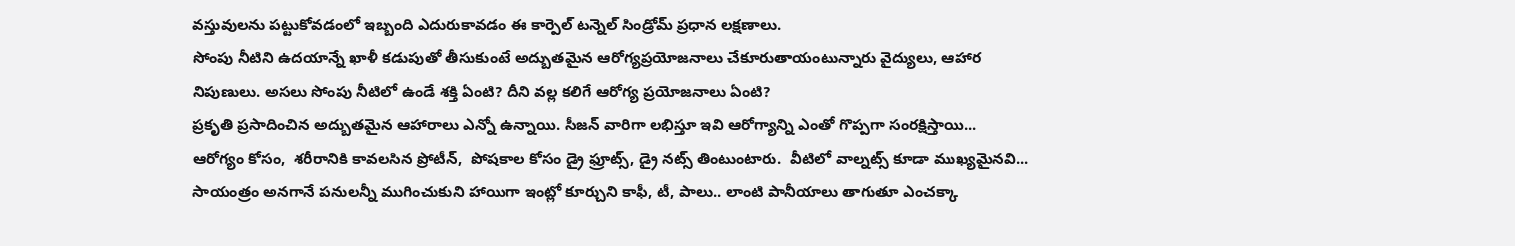వస్తువులను పట్టుకోవడంలో ఇబ్బంది ఎదురుకావడం ఈ కార్పెల్ టన్నెల్ సిండ్రోమ్ ప్రధాన లక్షణాలు.
సోంపు నీటిని ఉదయాన్నే ఖాళీ కడుపుతో తీసుకుంటే అద్బుతమైన ఆరోగ్యప్రయోజనాలు చేకూరుతాయంటున్నారు వైద్యులు, ఆహార నిపుణులు. అసలు సోంపు నీటిలో ఉండే శక్తి ఏంటి? దీని వల్ల కలిగే ఆరోగ్య ప్రయోజనాలు ఏంటి?
ప్రకృతి ప్రసాదించిన అద్బుతమైన ఆహారాలు ఎన్నో ఉన్నాయి. సీజన్ వారిగా లభిస్తూ ఇవి ఆరోగ్యాన్ని ఎంతో గొప్పగా సంరక్షిస్తాయి...
ఆరోగ్యం కోసం,  శరీరానికి కావలసిన ప్రోటీన్,  పోషకాల కోసం డ్రై ఫ్రూట్స్, డ్రై నట్స్ తింటుంటారు.  వీటిలో వాల్నట్స్ కూడా ముఖ్యమైనవి...
సాయంత్రం అనగానే పనులన్నీ ముగించుకుని హాయిగా ఇంట్లో కూర్చుని కాఫీ, టీ, పాలు.. లాంటి పానీయాలు తాగుతూ ఎంచక్కా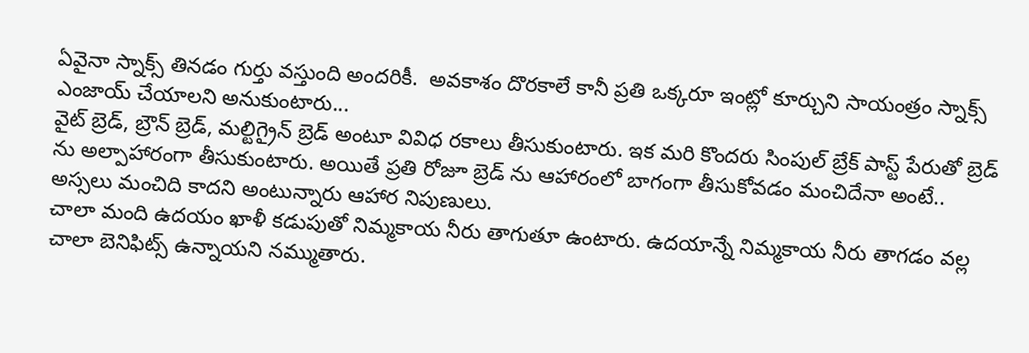ఏవైనా స్నాక్స్ తినడం గుర్తు వస్తుంది అందరికీ.  అవకాశం దొరకాలే కానీ ప్రతి ఒక్కరూ ఇంట్లో కూర్చుని సాయంత్రం స్నాక్స్ ఎంజాయ్ చేయాలని అనుకుంటారు...
వైట్ బ్రెడ్, బ్రౌన్ బ్రెడ్, మల్టిగ్రైన్ బ్రెడ్ అంటూ వివిధ రకాలు తీసుకుంటారు. ఇక మరి కొందరు సింపుల్ బ్రేక్ పాస్ట్ పేరుతో బ్రెడ్ ను అల్పాహారంగా తీసుకుంటారు. అయితే ప్రతి రోజూ బ్రెడ్ ను ఆహారంలో బాగంగా తీసుకోవడం మంచిదేనా అంటే.. అస్సలు మంచిది కాదని అంటున్నారు ఆహార నిపుణులు.
చాలా మంది ఉదయం ఖాళీ కడుపుతో నిమ్మకాయ నీరు తాగుతూ ఉంటారు. ఉదయాన్నే నిమ్మకాయ నీరు తాగడం వల్ల చాలా బెనిఫిట్స్ ఉన్నాయని నమ్ముతారు.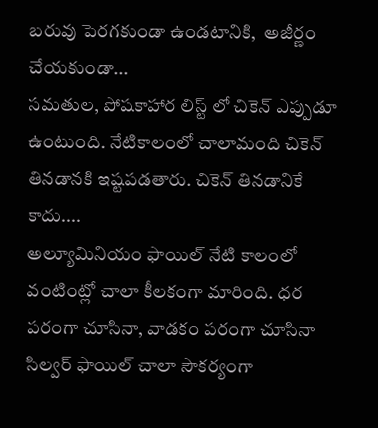బరువు పెరగకుండా ఉండటానికి,  అజీర్ణం చేయకుండా...
సమతుల, పోషకాహార లిస్ట్ లో చికెన్ ఎప్పుడూ ఉంటుంది. నేటికాలంలో చాలామంది చికెన్ తినడానకి ఇష్టపడతారు. చికెన్ తినడానికే కాదు....
అల్యూమినియం ఫాయిల్ నేటి కాలంలో వంటింట్లో చాలా కీలకంగా మారింది. ధర పరంగా చూసినా, వాడకం పరంగా చూసినా సిల్వర్ ఫాయిల్ చాలా సౌకర్యంగా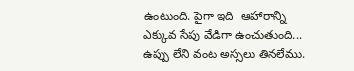ఉంటుంది. పైగా ఇది  ఆహారాన్ని ఎక్కువ సేపు వేడిగా ఉంచుతుంది...
ఉప్పు లేని వంట అస్సలు తినలేము.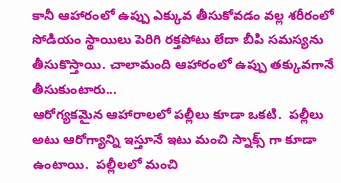కానీ ఆహారంలో ఉప్పు ఎక్కువ తీసుకోవడం వల్ల శరీరంలో సోడియం స్థాయిలు పెరిగి రక్తపోటు లేదా బీపి సమస్యను తీసుకొస్తాయి. చాలామంది ఆహారంలో ఉప్పు తక్కువగానే తీసుకుంటారు...
ఆరోగ్యకమైన ఆహారాలలో పల్లీలు కూడా ఒకటి.  పల్లీలు అటు ఆరోగ్యాన్ని ఇస్తూనే ఇటు మంచి స్నాక్స్ గా కూడా ఉంటాయి.  పల్లీలలో మంచి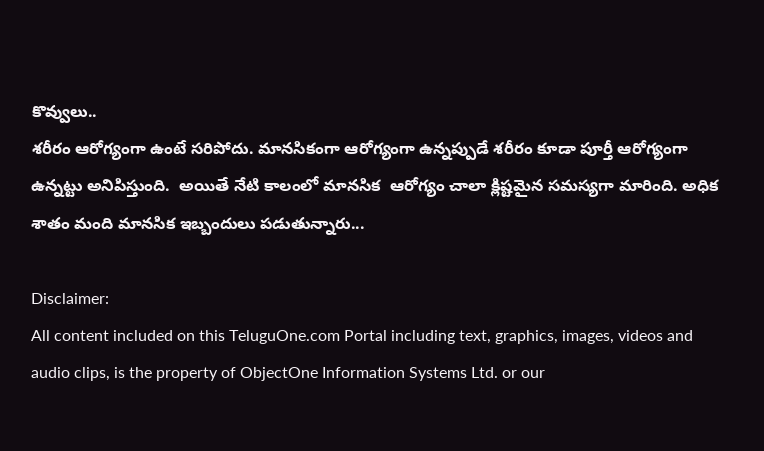కొవ్వులు..
శరీరం ఆరోగ్యంగా ఉంటే సరిపోదు. మానసికంగా ఆరోగ్యంగా ఉన్నప్పుడే శరీరం కూడా పూర్తీ ఆరోగ్యంగా ఉన్నట్టు అనిపిస్తుంది.  అయితే నేటి కాలంలో మానసిక  ఆరోగ్యం చాలా క్లిష్టమైన సమస్యగా మారింది. అధిక శాతం మంది మానసిక ఇబ్బందులు పడుతున్నారు...

Disclaimer:
All content included on this TeluguOne.com Portal including text, graphics, images, videos and audio clips, is the property of ObjectOne Information Systems Ltd. or our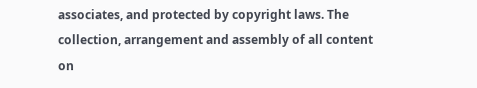associates, and protected by copyright laws. The collection, arrangement and assembly of all content on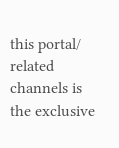this portal/ related channels is the exclusive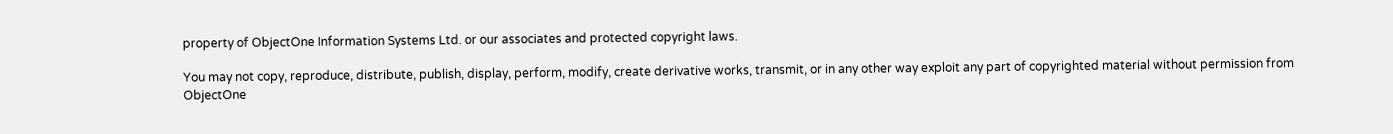property of ObjectOne Information Systems Ltd. or our associates and protected copyright laws.

You may not copy, reproduce, distribute, publish, display, perform, modify, create derivative works, transmit, or in any other way exploit any part of copyrighted material without permission from ObjectOne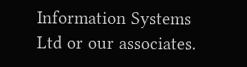Information Systems Ltd or our associates.